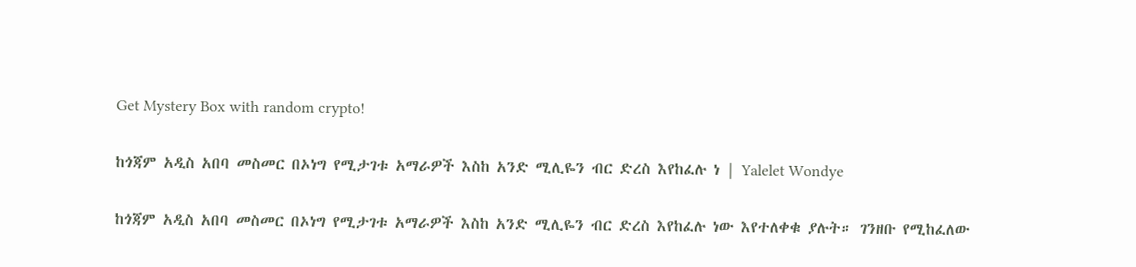Get Mystery Box with random crypto!

ከጎጃም አዲስ አበባ መስመር በኦነግ የሚታገቱ አማራዎች እስከ አንድ ሚሊዬን ብር ድረስ እየከፈሉ ነ | Yalelet Wondye

ከጎጃም አዲስ አበባ መስመር በኦነግ የሚታገቱ አማራዎች እስከ አንድ ሚሊዬን ብር ድረስ እየከፈሉ ነው እየተለቀቁ ያሉት። ገንዘቡ የሚከፈለው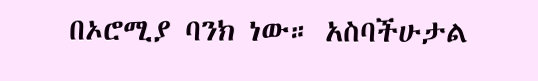በኦሮሚያ ባንክ ነው። አስባችሁታል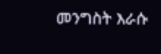መንግስት እራሱ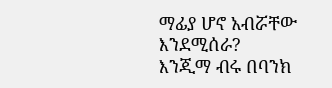ማፊያ ሆኖ አብሯቸው እንደሚሰራ? እንጂማ ብሩ በባንክ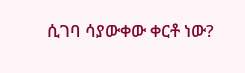ሲገባ ሳያውቀው ቀርቶ ነው?